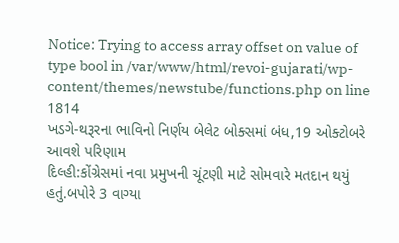Notice: Trying to access array offset on value of type bool in /var/www/html/revoi-gujarati/wp-content/themes/newstube/functions.php on line 1814
ખડગે-થરૂરના ભાવિનો નિર્ણય બેલેટ બોક્સમાં બંધ,19 ઓક્ટોબરે આવશે પરિણામ
દિલ્હી:કોંગ્રેસમાં નવા પ્રમુખની ચૂંટણી માટે સોમવારે મતદાન થયું હતું.બપોરે 3 વાગ્યા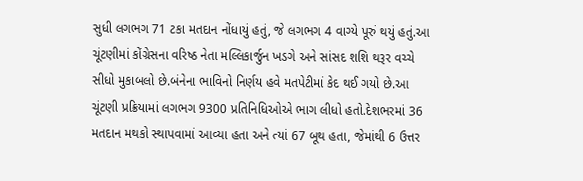સુધી લગભગ 71 ટકા મતદાન નોંધાયું હતું, જે લગભગ 4 વાગ્યે પૂરું થયું હતું.આ ચૂંટણીમાં કોંગ્રેસના વરિષ્ઠ નેતા મલ્લિકાર્જુન ખડગે અને સાંસદ શશિ થરૂર વચ્ચે સીધો મુકાબલો છે.બંનેના ભાવિનો નિર્ણય હવે મતપેટીમાં કેદ થઈ ગયો છે.આ ચૂંટણી પ્રક્રિયામાં લગભગ 9300 પ્રતિનિધિઓએ ભાગ લીધો હતો.દેશભરમાં 36 મતદાન મથકો સ્થાપવામાં આવ્યા હતા અને ત્યાં 67 બૂથ હતા, જેમાંથી 6 ઉત્તર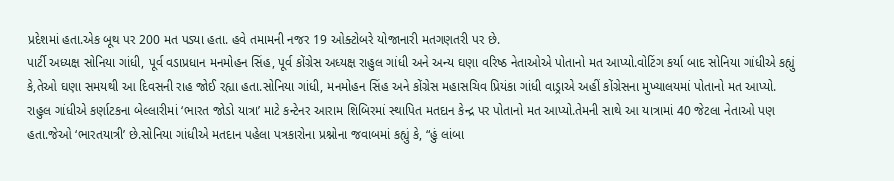પ્રદેશમાં હતા.એક બૂથ પર 200 મત પડ્યા હતા. હવે તમામની નજર 19 ઓક્ટોબરે યોજાનારી મતગણતરી પર છે.
પાર્ટી અધ્યક્ષ સોનિયા ગાંધી, પૂર્વ વડાપ્રધાન મનમોહન સિંહ, પૂર્વ કોંગ્રેસ અધ્યક્ષ રાહુલ ગાંધી અને અન્ય ઘણા વરિષ્ઠ નેતાઓએ પોતાનો મત આપ્યો.વોટિંગ કર્યા બાદ સોનિયા ગાંધીએ કહ્યું કે,તેઓ ઘણા સમયથી આ દિવસની રાહ જોઈ રહ્યા હતા.સોનિયા ગાંધી, મનમોહન સિંહ અને કોંગ્રેસ મહાસચિવ પ્રિયંકા ગાંધી વાડ્રાએ અહીં કોંગ્રેસના મુખ્યાલયમાં પોતાનો મત આપ્યો.
રાહુલ ગાંધીએ કર્ણાટકના બેલ્લારીમાં ‘ભારત જોડો યાત્રા’ માટે કન્ટેનર આરામ શિબિરમાં સ્થાપિત મતદાન કેન્દ્ર પર પોતાનો મત આપ્યો.તેમની સાથે આ યાત્રામાં 40 જેટલા નેતાઓ પણ હતા.જેઓ ‘ભારતયાત્રી’ છે.સોનિયા ગાંધીએ મતદાન પહેલા પત્રકારોના પ્રશ્નોના જવાબમાં કહ્યું કે, “હું લાંબા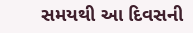સમયથી આ દિવસની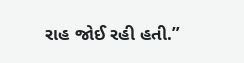રાહ જોઈ રહી હતી.”